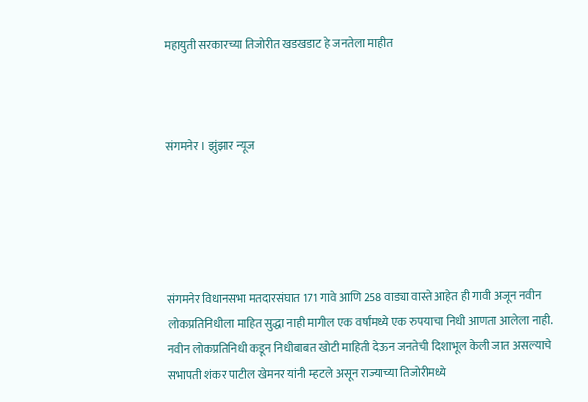महायुती सरकारच्या तिजोरीत खडखडाट हे जनतेला माहीत



संगमनेर । झुंझार न्यूज





संगमनेर विधानसभा मतदारसंघात 171 गावे आणि 258 वाड्या वास्ते आहेत ही गावी अजून नवीन लोकप्रतिनिधीला माहित सुद्धा नाही मागील एक वर्षांमध्ये एक रुपयाचा निधी आणता आलेला नाही. नवीन लोकप्रतिनिधी कडून निधीबाबत खोटी माहिती देऊन जनतेची दिशाभूल केली जात असल्याचे सभापती शंकर पाटील खेमनर यांनी म्हटले असून राज्याच्या तिजोरीमध्ये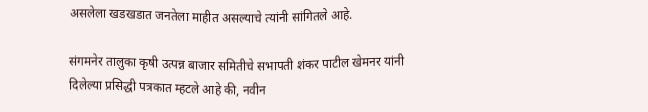असलेला खडखडात जनतेला माहीत असल्याचे त्यांनी सांगितले आहे.

संगमनेर तालुका कृषी उत्पन्न बाजार समितीचे सभापती शंकर पाटील खेमनर यांनी दिलेल्या प्रसिद्धी पत्रकात म्हटले आहे की, नवीन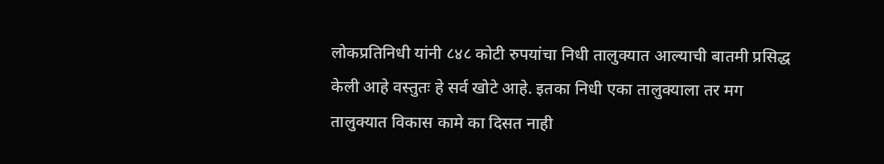लोकप्रतिनिधी यांनी ८४८ कोटी रुपयांचा निधी तालुक्यात आल्याची बातमी प्रसिद्ध केली आहे वस्तुतः हे सर्व खोटे आहे. इतका निधी एका तालुक्याला तर मग तालुक्यात विकास कामे का दिसत नाही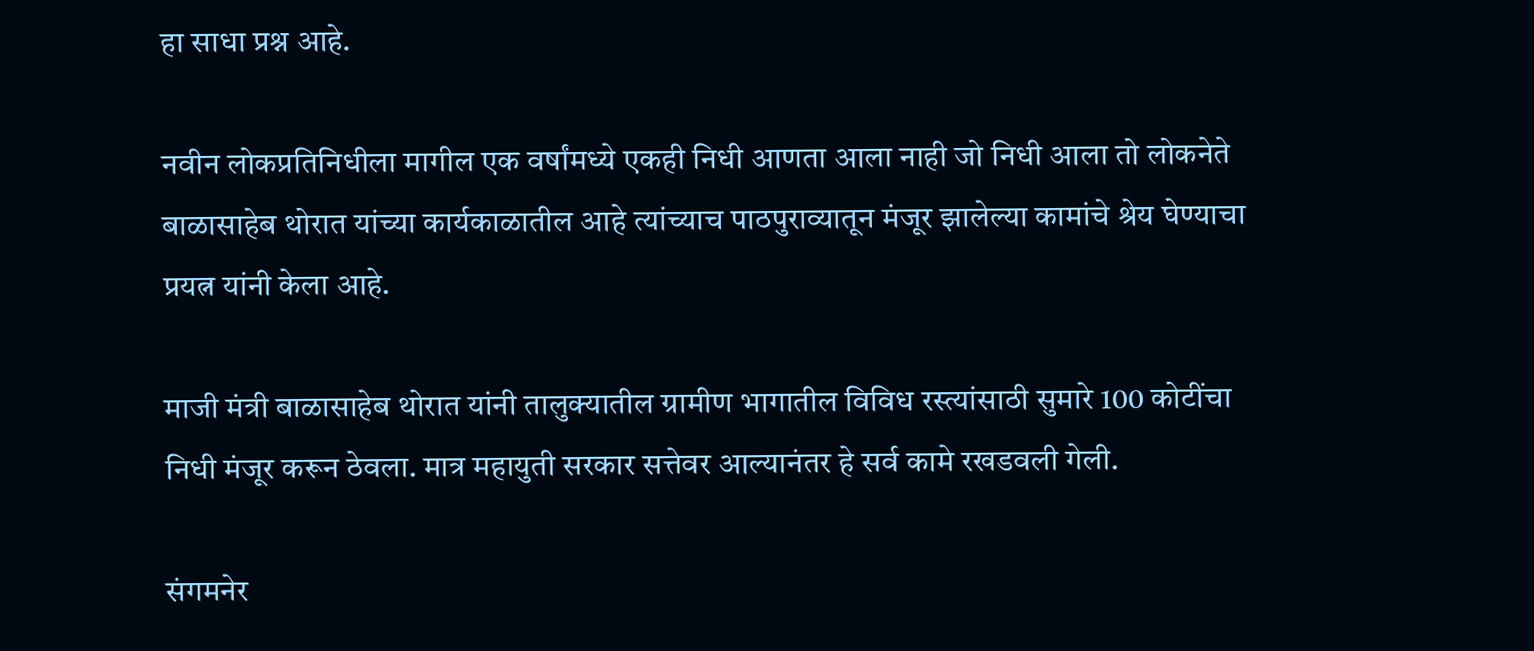हा साधा प्रश्न आहे.

नवीन लोकप्रतिनिधीला मागील एक वर्षांमध्ये एकही निधी आणता आला नाही जो निधी आला तो लोकनेते बाळासाहेब थोरात यांच्या कार्यकाळातील आहे त्यांच्याच पाठपुराव्यातून मंजूर झालेल्या कामांचे श्रेय घेण्याचा प्रयत्न यांनी केला आहे.

माजी मंत्री बाळासाहेब थोरात यांनी तालुक्यातील ग्रामीण भागातील विविध रस्त्यांसाठी सुमारे 100 कोटींचा निधी मंजूर करून ठेवला. मात्र महायुती सरकार सत्तेवर आल्यानंतर हे सर्व कामे रखडवली गेली.

संगमनेर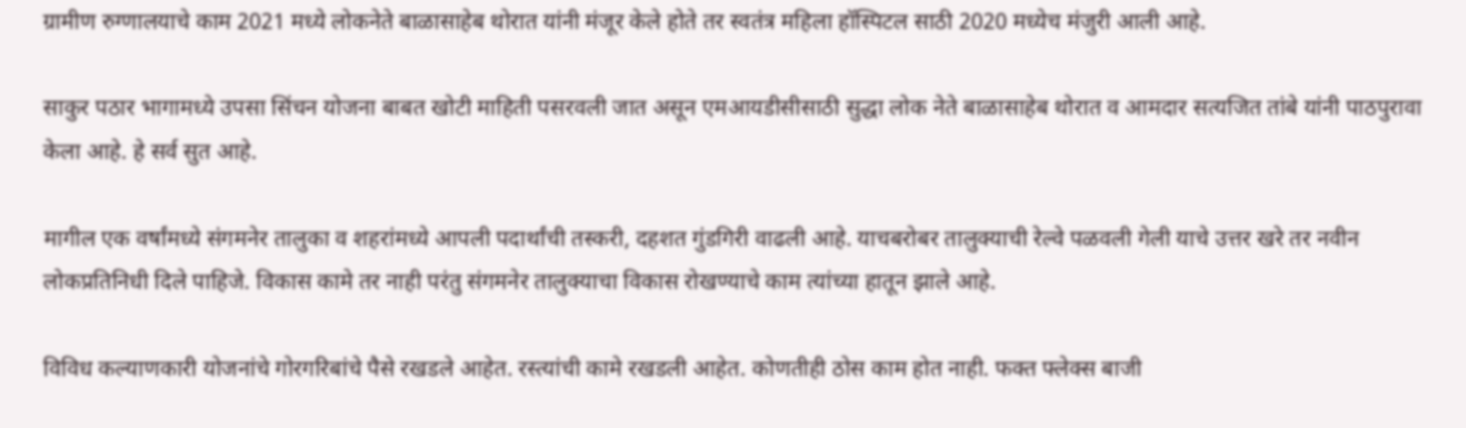ग्रामीण रुग्णालयाचे काम 2021 मध्ये लोकनेते बाळासाहेब थोरात यांनी मंजूर केले होते तर स्वतंत्र महिला हॉस्पिटल साठी 2020 मध्येच मंजुरी आली आहे.

साकुर पठार भागामध्ये उपसा सिंचन योजना बाबत खोटी माहिती पसरवली जात असून एमआयडीसीसाठी सुद्धा लोक नेते बाळासाहेब थोरात व आमदार सत्यजित तांबे यांनी पाठपुरावा केला आहे. हे सर्व सुत आहे.

मागील एक वर्षांमध्ये संगमनेर तालुका व शहरांमध्ये आपली पदार्थांची तस्करी, दहशत गुंडगिरी वाढली आहे. याचबरोबर तालुक्याची रेल्वे पळवली गेली याचे उत्तर खरे तर नवीन लोकप्रतिनिधी दिले पाहिजे. विकास कामे तर नाही परंतु संगमनेर तालुक्याचा विकास रोखण्याचे काम त्यांच्या हातून झाले आहे.

विविध कल्याणकारी योजनांचे गोरगरिबांचे पैसे रखडले आहेत. रस्त्यांची कामे रखडली आहेत. कोणतीही ठोस काम होत नाही. फक्त फ्लेक्स बाजी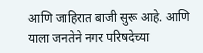आणि जाहिरात बाजी सुरू आहे. आणि याला जनतेने नगर परिषदेच्या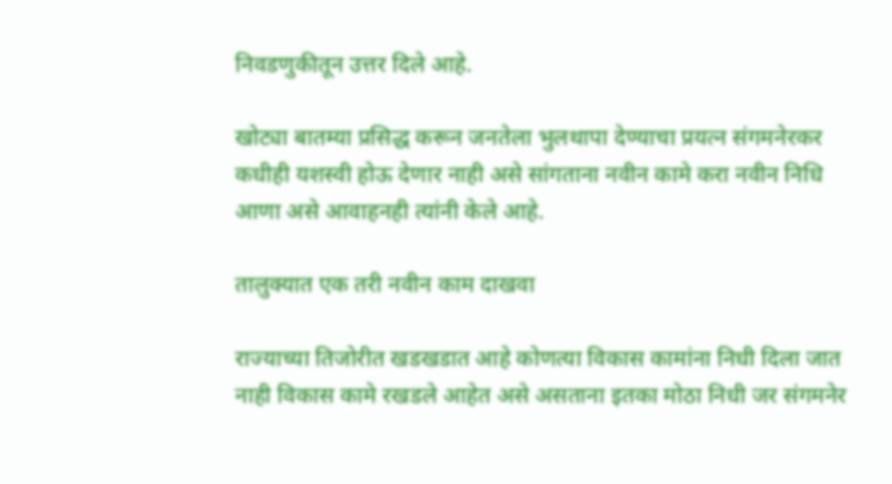निवडणुकीतून उत्तर दिले आहे.

खोट्या बातम्या प्रसिद्ध करून जनतेला भुलथापा देण्याचा प्रयत्न संगमनेरकर कधीही यशस्वी होऊ देणार नाही असे सांगताना नवीन कामे करा नवीन निधि आणा असे आवाहनही त्यांनी केले आहे.

तालुक्यात एक तरी नवीन काम दाखवा

राज्याच्या तिजोरीत खडखडात आहे कोणत्या विकास कामांना निधी दिला जात नाही विकास कामे रखडले आहेत असे असताना इतका मोठा निधी जर संगमनेर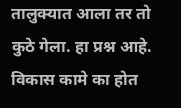तालुक्यात आला तर तो कुठे गेला. हा प्रश्न आहे. विकास कामे का होत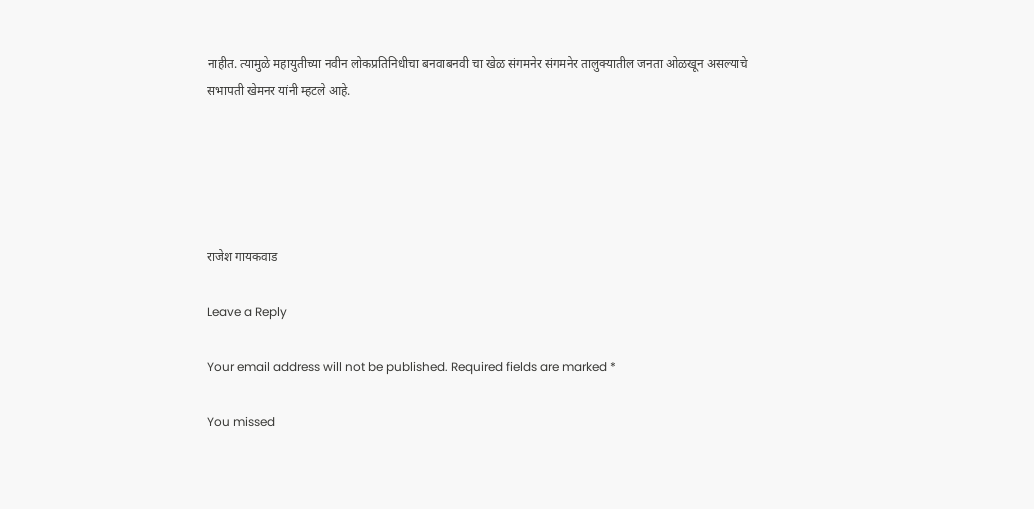नाहीत. त्यामुळे महायुतीच्या नवीन लोकप्रतिनिधीचा बनवाबनवी चा खेळ संगमनेर संगमनेर तालुक्यातील जनता ओळखून असल्याचे सभापती खेमनर यांनी म्हटले आहे.





राजेश गायकवाड

Leave a Reply

Your email address will not be published. Required fields are marked *

You missed